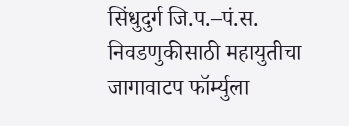सिंधुदुर्ग जि.प.–पं.स. निवडणुकीसाठी महायुतीचा जागावाटप फॉर्म्युला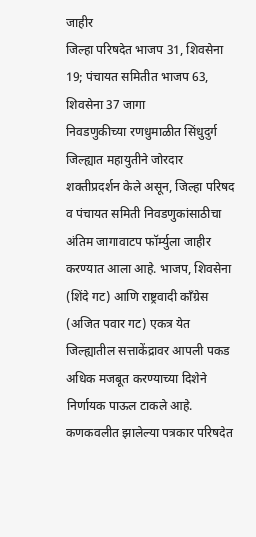जाहीर
जिल्हा परिषदेत भाजप 31, शिवसेना 19; पंचायत समितीत भाजप 63, शिवसेना 37 जागा
निवडणुकीच्या रणधुमाळीत सिंधुदुर्ग जिल्ह्यात महायुतीने जोरदार शक्तीप्रदर्शन केले असून, जिल्हा परिषद व पंचायत समिती निवडणुकांसाठीचा अंतिम जागावाटप फॉर्म्युला जाहीर करण्यात आला आहे. भाजप, शिवसेना (शिंदे गट) आणि राष्ट्रवादी काँग्रेस (अजित पवार गट) एकत्र येत जिल्ह्यातील सत्ताकेंद्रावर आपली पकड अधिक मजबूत करण्याच्या दिशेने निर्णायक पाऊल टाकले आहे. कणकवलीत झालेल्या पत्रकार परिषदेत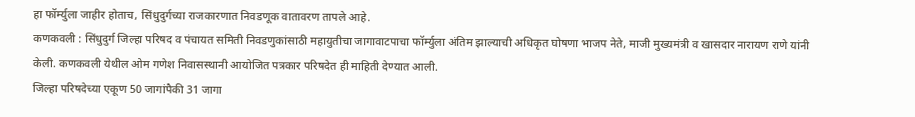हा फॉर्म्युला जाहीर होताच, सिंधुदुर्गच्या राजकारणात निवडणूक वातावरण तापले आहे.
कणकवली : सिंधुदुर्ग जिल्हा परिषद व पंचायत समिती निवडणुकांसाठी महायुतीचा जागावाटपाचा फॉर्म्युला अंतिम झाल्याची अधिकृत घोषणा भाजप नेते, माजी मुख्यमंत्री व खासदार नारायण राणे यांनी केली. कणकवली येथील ओम गणेश निवासस्थानी आयोजित पत्रकार परिषदेत ही माहिती देण्यात आली.
जिल्हा परिषदेच्या एकूण 50 जागांपैकी 31 जागा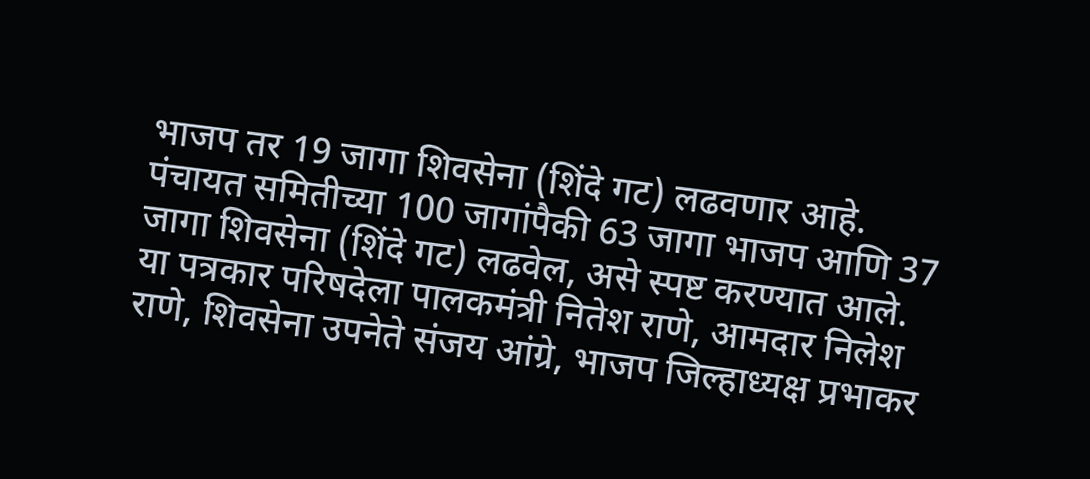भाजप तर 19 जागा शिवसेना (शिंदे गट) लढवणार आहे. पंचायत समितीच्या 100 जागांपैकी 63 जागा भाजप आणि 37 जागा शिवसेना (शिंदे गट) लढवेल, असे स्पष्ट करण्यात आले.
या पत्रकार परिषदेला पालकमंत्री नितेश राणे, आमदार निलेश राणे, शिवसेना उपनेते संजय आंग्रे, भाजप जिल्हाध्यक्ष प्रभाकर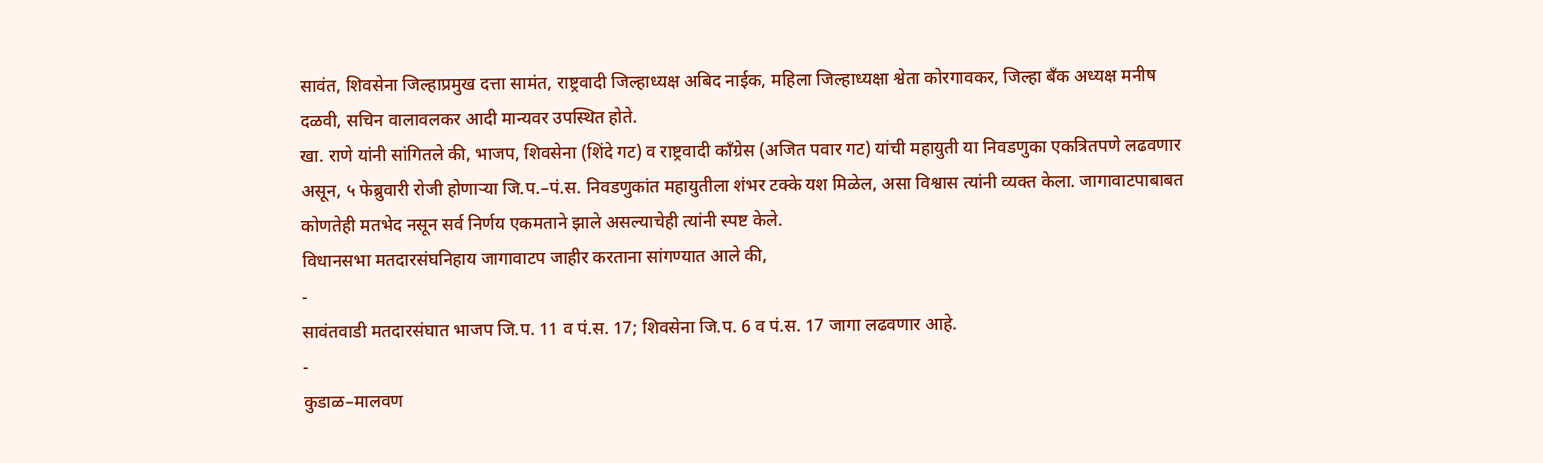सावंत, शिवसेना जिल्हाप्रमुख दत्ता सामंत, राष्ट्रवादी जिल्हाध्यक्ष अबिद नाईक, महिला जिल्हाध्यक्षा श्वेता कोरगावकर, जिल्हा बँक अध्यक्ष मनीष दळवी, सचिन वालावलकर आदी मान्यवर उपस्थित होते.
खा. राणे यांनी सांगितले की, भाजप, शिवसेना (शिंदे गट) व राष्ट्रवादी काँग्रेस (अजित पवार गट) यांची महायुती या निवडणुका एकत्रितपणे लढवणार असून, ५ फेब्रुवारी रोजी होणाऱ्या जि.प.–पं.स. निवडणुकांत महायुतीला शंभर टक्के यश मिळेल, असा विश्वास त्यांनी व्यक्त केला. जागावाटपाबाबत कोणतेही मतभेद नसून सर्व निर्णय एकमताने झाले असल्याचेही त्यांनी स्पष्ट केले.
विधानसभा मतदारसंघनिहाय जागावाटप जाहीर करताना सांगण्यात आले की,
-
सावंतवाडी मतदारसंघात भाजप जि.प. 11 व पं.स. 17; शिवसेना जि.प. 6 व पं.स. 17 जागा लढवणार आहे.
-
कुडाळ–मालवण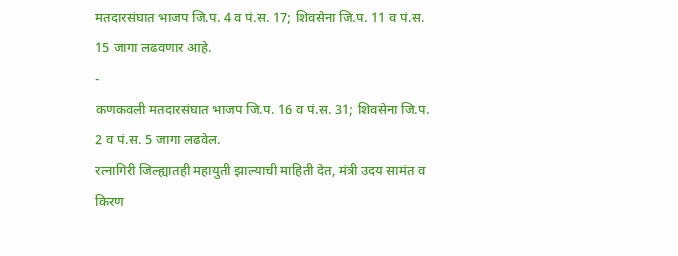मतदारसंघात भाजप जि.प. 4 व पं.स. 17; शिवसेना जि.प. 11 व पं.स. 15 जागा लढवणार आहे.
-
कणकवली मतदारसंघात भाजप जि.प. 16 व पं.स. 31; शिवसेना जि.प. 2 व पं.स. 5 जागा लढवेल.
रत्नागिरी जिल्ह्यातही महायुती झाल्याची माहिती देत, मंत्री उदय सामंत व किरण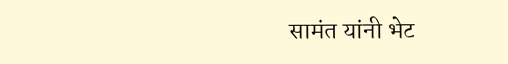सामंत यांनी भेट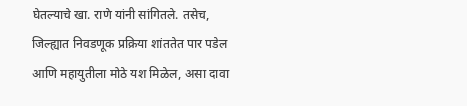घेतल्याचे खा. राणे यांनी सांगितले. तसेच, जिल्ह्यात निवडणूक प्रक्रिया शांततेत पार पडेल आणि महायुतीला मोठे यश मिळेल, असा दावा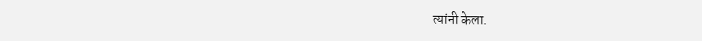त्यांनी केला.